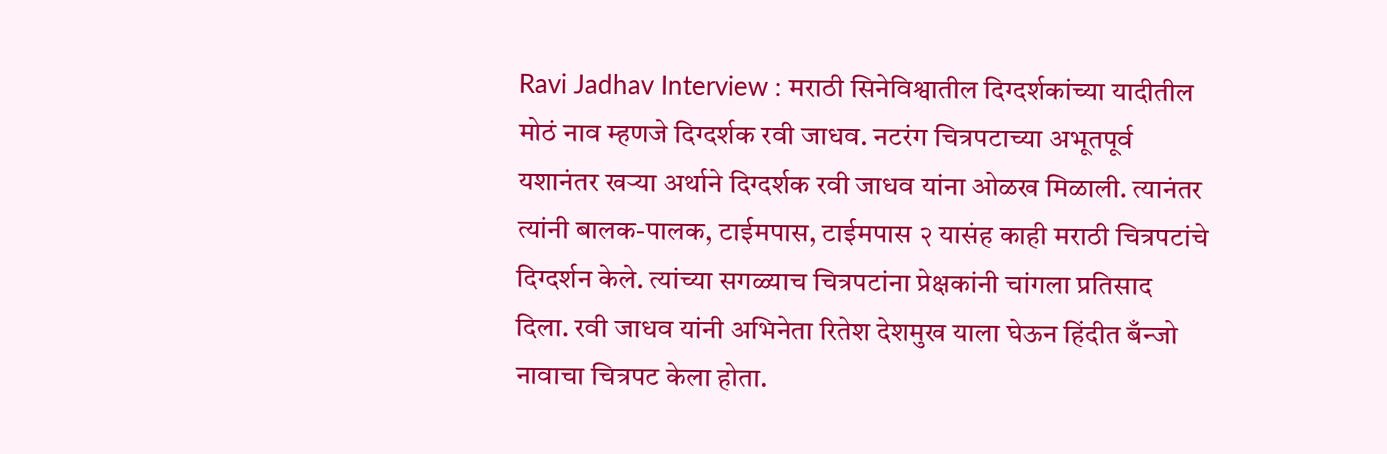Ravi Jadhav Interview : मराठी सिनेविश्वातील दिग्दर्शकांच्या यादीतील मोठं नाव म्हणजे दिग्दर्शक रवी जाधव. नटरंग चित्रपटाच्या अभूतपूर्व यशानंतर खऱ्या अर्थाने दिग्दर्शक रवी जाधव यांना ओळख मिळाली. त्यानंतर त्यांनी बालक-पालक, टाईमपास, टाईमपास २ यासंह काही मराठी चित्रपटांचे दिग्दर्शन केले. त्यांच्या सगळ्याच चित्रपटांना प्रेक्षकांनी चांगला प्रतिसाद दिला. रवी जाधव यांनी अभिनेता रितेश देशमुख याला घेऊन हिंदीत बँन्जो नावाचा चित्रपट केला होता.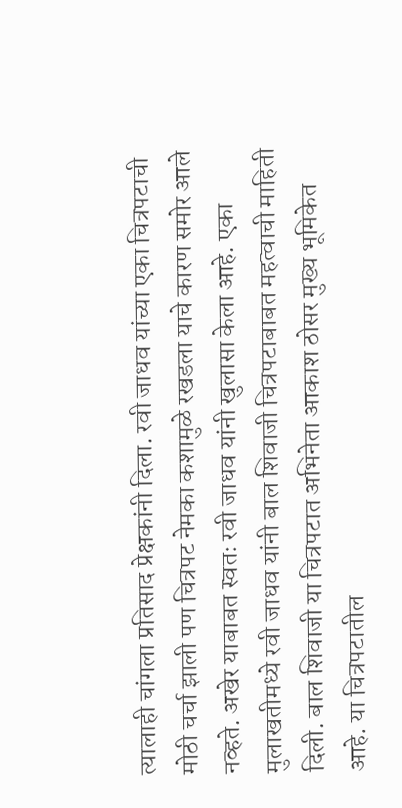त्यालाही चांगला प्रतिसाद प्रेक्षकांनी दिला. रवी जाधव यांच्या एका चित्रपटाची मोठी चर्चा झाली पण चित्रपट नेमका कशामुळे रखडला याचे कारण समोर आले नव्हते. अखेर याबाबत स्वतः रवी जाधव यांनी खुलासा केला आहे. एका मुलाखतीमध्ये रवी जाधव यांनी बाल शिवाजी चित्रपटाबाबत महत्वाची माहिती दिली. बाल शिवाजी या चित्रपटात अभिनेता आकाश ठोसर मुख्य भूमिकेत आहे. या चित्रपटातील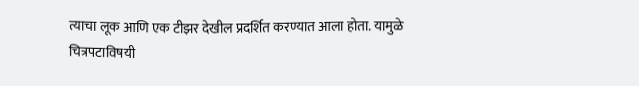त्याचा लूक आणि एक टीझर देखील प्रदर्शित करण्यात आला होता. यामुळे चित्रपटाविषयी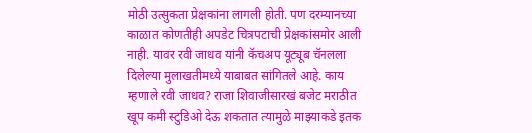मोठी उत्सुकता प्रेक्षकांना लागली होती. पण दरम्यानच्या काळात कोणतीही अपडेट चित्रपटाची प्रेक्षकांसमोर आली नाही. यावर रवी जाधव यांनी कॅचअप यूट्यूब चॅनलला दिलेल्या मुलाखतीमध्ये याबाबत सांगितले आहे. काय म्हणाले रवी जाधव? राजा शिवाजीसारखं बजेट मराठीत खूप कमी स्टुडिओ देऊ शकतात त्यामुळे माझ्याकडे इतक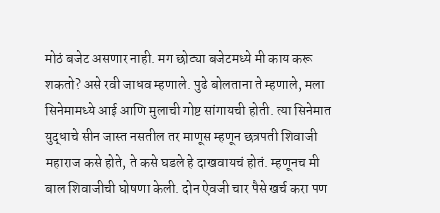मोठं बजेट असणार नाही. मग छोट्या बजेटमध्ये मी काय करू शकतो? असे रवी जाधव म्हणाले. पुढे बोलताना ते म्हणाले, मला सिनेमामध्ये आई आणि मुलाची गोष्ट सांगायची होती. त्या सिनेमात युद्धाचे सीन जास्त नसतील तर माणूस म्हणून छत्रपती शिवाजी महाराज कसे होते, ते कसे घडले हे दाखवायचं होतं. म्हणूनच मी बाल शिवाजीची घोषणा केली. दोन ऐवजी चार पैसे खर्च करा पण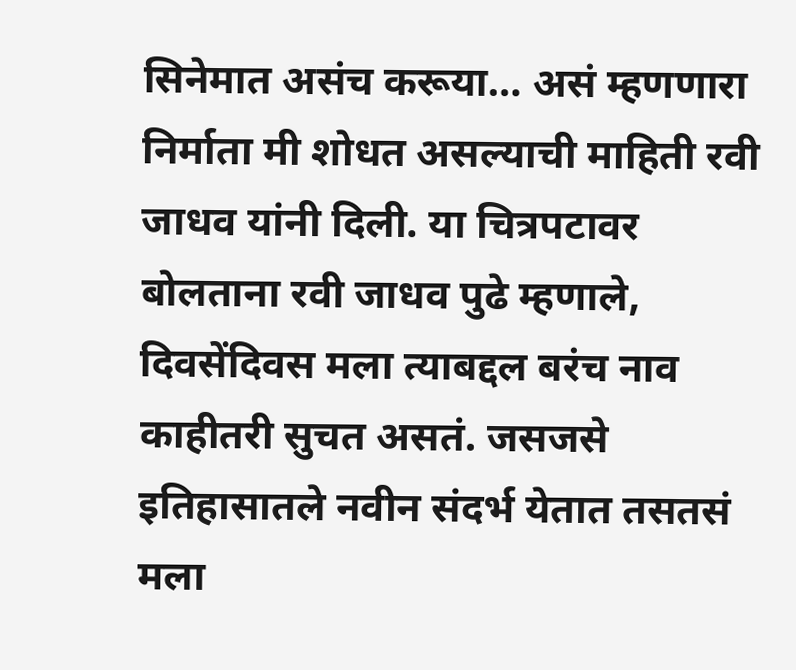सिनेमात असंच करूया… असं म्हणणारा निर्माता मी शोधत असल्याची माहिती रवी जाधव यांनी दिली. या चित्रपटावर बोलताना रवी जाधव पुढे म्हणाले, दिवसेंदिवस मला त्याबद्दल बरंच नाव काहीतरी सुचत असतं. जसजसे इतिहासातले नवीन संदर्भ येतात तसतसं मला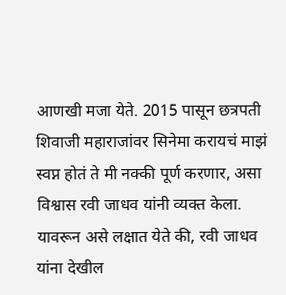आणखी मजा येते. 2015 पासून छत्रपती शिवाजी महाराजांवर सिनेमा करायचं माझं स्वप्न होतं ते मी नक्की पूर्ण करणार, असा विश्वास रवी जाधव यांनी व्यक्त केला. यावरून असे लक्षात येते की, रवी जाधव यांना देखील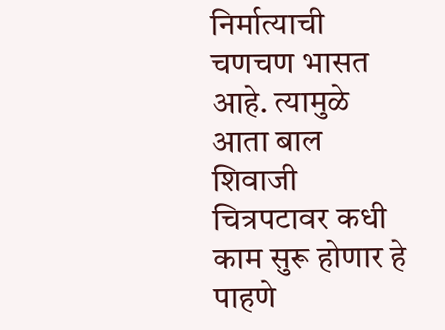निर्मात्याची चणचण भासत आहे. त्यामुळे आता बाल शिवाजी चित्रपटावर कधी काम सुरू होणार हे पाहणे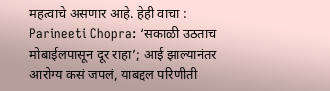महत्वाचे असणार आहे. हेही वाचा : Parineeti Chopra: ‘सकाळी उठताच मोबाईलपासून दूर राहा’; आई झाल्यानंतर आरोग्य कसं जपलं, याबद्दल परिणीती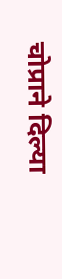चोप्राने दिल्या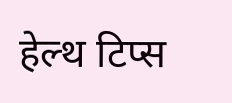हेल्थ टिप्स